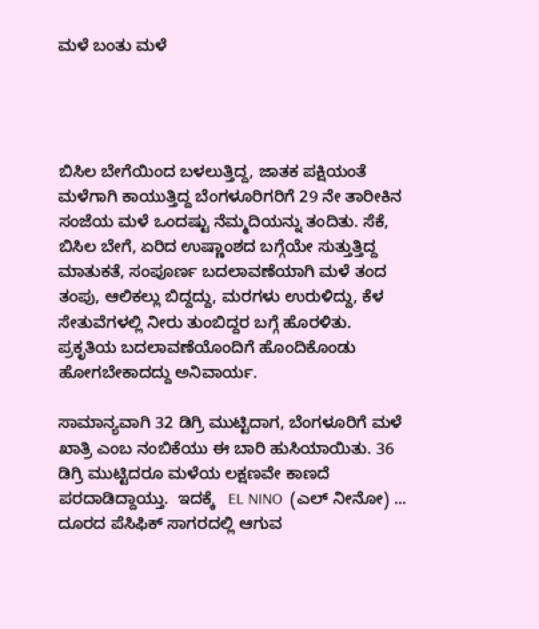ಮಳೆ ಬಂತು ಮಳೆ




ಬಿಸಿಲ ಬೇಗೆಯಿಂದ ಬಳಲುತ್ತಿದ್ದ, ಜಾತಕ ಪಕ್ಷಿಯಂತೆ ಮಳೆಗಾಗಿ ಕಾಯುತ್ತಿದ್ದ ಬೆಂಗಳೂರಿಗರಿಗೆ 29 ನೇ ತಾರೀಕಿನ ಸಂಜೆಯ ಮಳೆ ಒಂದಷ್ಟು ನೆಮ್ಮದಿಯನ್ನು ತಂದಿತು. ಸೆಕೆ, ಬಿಸಿಲ ಬೇಗೆ, ಏರಿದ ಉಷ್ಣಾಂಶದ ಬಗ್ಗೆಯೇ ಸುತ್ತುತ್ತಿದ್ದ ಮಾತುಕತೆ, ಸಂಪೂರ್ಣ ಬದಲಾವಣೆಯಾಗಿ ಮಳೆ ತಂದ ತಂಪು, ಆಲಿಕಲ್ಲು ಬಿದ್ದದ್ದು, ಮರಗಳು ಉರುಳಿದ್ದು, ಕೆಳ ಸೇತುವೆಗಳಲ್ಲಿ ನೀರು ತುಂಬಿದ್ದರ ಬಗ್ಗೆ ಹೊರಳಿತು. ಪ್ರಕೃತಿಯ ಬದಲಾವಣೆಯೊಂದಿಗೆ ಹೊಂದಿಕೊಂಡು ಹೋಗಬೇಕಾದದ್ದು ಅನಿವಾರ್ಯ.

ಸಾಮಾನ್ಯವಾಗಿ 32 ಡಿಗ್ರಿ ಮುಟ್ಟಿದಾಗ, ಬೆಂಗಳೂರಿಗೆ ಮಳೆ ಖಾತ್ರಿ ಎಂಬ ನಂಬಿಕೆಯು ಈ ಬಾರಿ ಹುಸಿಯಾಯಿತು. 36 ಡಿಗ್ರಿ ಮುಟ್ಟಿದರೂ ಮಳೆಯ ಲಕ್ಷಣವೇ ಕಾಣದೆ ಪರದಾಡಿದ್ದಾಯ್ತು.  ಇದಕ್ಕೆ   EL NINO  (ಎಲ್ ನೀನೋ) ... ದೂರದ ಪೆಸಿಫಿಕ್ ಸಾಗರದಲ್ಲಿ ಆಗುವ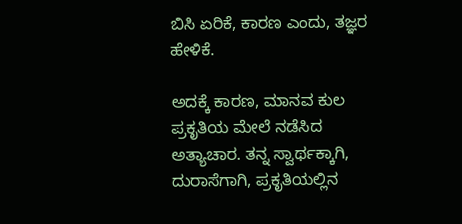ಬಿಸಿ ಏರಿಕೆ, ಕಾರಣ ಎಂದು, ತಜ್ಞರ ಹೇಳಿಕೆ.

ಅದಕ್ಕೆ ಕಾರಣ, ಮಾನವ ಕುಲ ಪ್ರಕೃತಿಯ ಮೇಲೆ ನಡೆಸಿದ ಅತ್ಯಾಚಾರ. ತನ್ನ ಸ್ವಾರ್ಥಕ್ಕಾಗಿ, ದುರಾಸೆಗಾಗಿ, ಪ್ರಕೃತಿಯಲ್ಲಿನ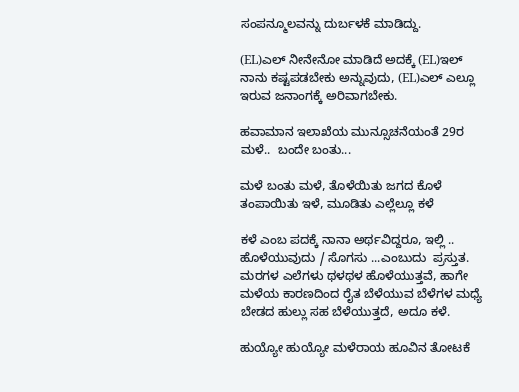ಸಂಪನ್ಮೂಲವನ್ನು ದುರ್ಬಳಕೆ ಮಾಡಿದ್ದು.

(EL)ಎಲ್ ನೀನೇನೋ ಮಾಡಿದೆ ಅದಕ್ಕೆ (EL)ಇಲ್ ನಾನು ಕಷ್ಟಪಡಬೇಕು ಅನ್ನುವುದು, (EL)ಎಲ್ ಎಲ್ಲೂ ಇರುವ ಜನಾಂಗಕ್ಕೆ ಅರಿವಾಗಬೇಕು.

ಹವಾಮಾನ ಇಲಾಖೆಯ ಮುನ್ಸೂಚನೆಯಂತೆ 29ರ ಮಳೆ..  ಬಂದೇ ಬಂತು...

ಮಳೆ ಬಂತು ಮಳೆ, ತೊಳೆಯಿತು ಜಗದ ಕೊಳೆ    ತಂಪಾಯಿತು ಇಳೆ, ಮೂಡಿತು ಎಲ್ಲೆಲ್ಲೂ ಕಳೆ

ಕಳೆ ಎಂಬ ಪದಕ್ಕೆ ನಾನಾ ಅರ್ಥವಿದ್ದರೂ, ಇಲ್ಲಿ .. ಹೊಳೆಯುವುದು / ಸೊಗಸು ...ಎಂಬುದು  ಪ್ರಸ್ತುತ. ಮರಗಳ ಎಲೆಗಳು ಥಳಥಳ ಹೊಳೆಯುತ್ತವೆ, ಹಾಗೇ ಮಳೆಯ ಕಾರಣದಿಂದ ರೈತ ಬೆಳೆಯುವ ಬೆಳೆಗಳ ಮಧ್ಯೆ ಬೇಡದ ಹುಲ್ಲು ಸಹ ಬೆಳೆಯುತ್ತದೆ, ಅದೂ ಕಳೆ.

ಹುಯ್ಯೋ ಹುಯ್ಯೋ ಮಳೆರಾಯ ಹೂವಿನ ತೋಟಕೆ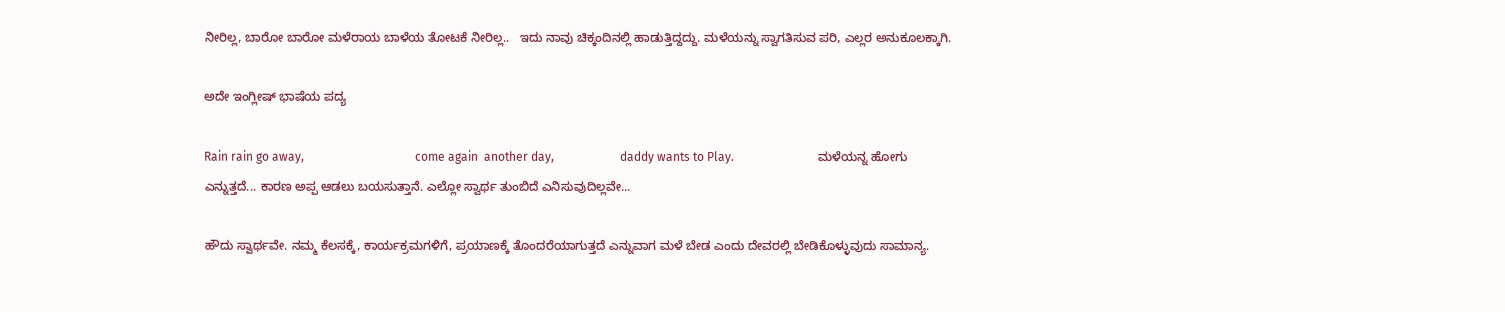ನೀರಿಲ್ಲ, ಬಾರೋ ಬಾರೋ ಮಳೆರಾಯ ಬಾಳೆಯ ತೋಟಕೆ ನೀರಿಲ್ಲ..   ಇದು ನಾವು ಚಿಕ್ಕಂದಿನಲ್ಲಿ ಹಾಡುತ್ತಿದ್ದದ್ದು. ಮಳೆಯನ್ನು ಸ್ವಾಗತಿಸುವ ಪರಿ, ಎಲ್ಲರ ಅನುಕೂಲಕ್ಕಾಗಿ.

ಅದೇ ಇಂಗ್ಲೀಷ್ ಭಾಷೆಯ ಪದ್ಯ

Rain rain go away,                                     come again  another day,                      daddy wants to Play.                            ಮಳೆಯನ್ನ ಹೋಗು ಎನ್ನುತ್ತದೆ... ಕಾರಣ ಅಪ್ಪ ಆಡಲು ಬಯಸುತ್ತಾನೆ. ಎಲ್ಲೋ ಸ್ವಾರ್ಥ ತುಂಬಿದೆ ಎನಿಸುವುದಿಲ್ಲವೇ...

ಹೌದು ಸ್ವಾರ್ಥವೇ. ನಮ್ಮ ಕೆಲಸಕ್ಕೆ, ಕಾರ್ಯಕ್ರಮಗಳಿಗೆ, ಪ್ರಯಾಣಕ್ಕೆ ತೊಂದರೆಯಾಗುತ್ತದೆ ಎನ್ನುವಾಗ ಮಳೆ ಬೇಡ ಎಂದು ದೇವರಲ್ಲಿ ಬೇಡಿಕೊಳ್ಳುವುದು ಸಾಮಾನ್ಯ.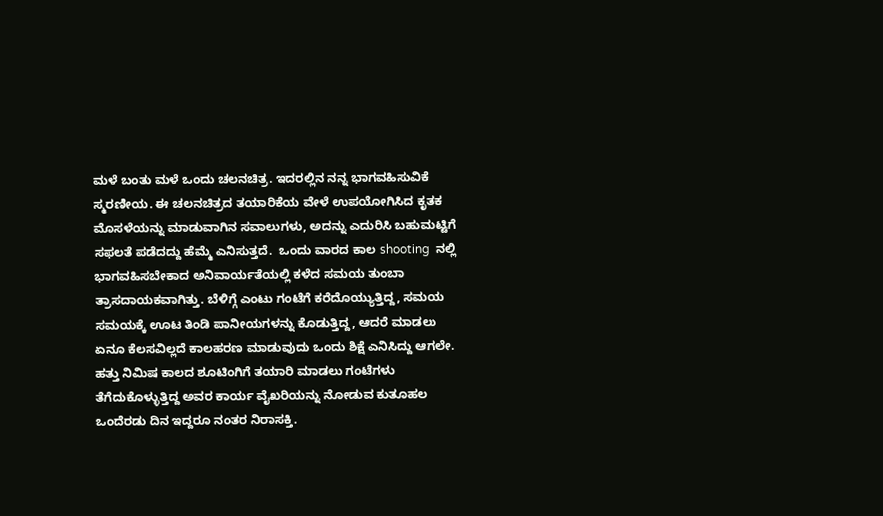ಮಳೆ ಬಂತು ಮಳೆ ಒಂದು ಚಲನಚಿತ್ರ. ಇದರಲ್ಲಿನ ನನ್ನ ಭಾಗವಹಿಸುವಿಕೆ ಸ್ಮರಣೀಯ. ಈ ಚಲನಚಿತ್ರದ ತಯಾರಿಕೆಯ ವೇಳೆ ಉಪಯೋಗಿಸಿದ ಕೃತಕ ಮೊಸಳೆಯನ್ನು ಮಾಡುವಾಗಿನ ಸವಾಲುಗಳು, ಅದನ್ನು ಎದುರಿಸಿ ಬಹುಮಟ್ಟಿಗೆ ಸಫಲತೆ ಪಡೆದದ್ದು ಹೆಮ್ಮೆ ಎನಿಸುತ್ತದೆ.  ಒಂದು ವಾರದ ಕಾಲ shooting  ನಲ್ಲಿ ಭಾಗವಹಿಸಬೇಕಾದ ಅನಿವಾರ್ಯತೆಯಲ್ಲಿ ಕಳೆದ ಸಮಯ ತುಂಬಾ ತ್ರಾಸದಾಯಕವಾಗಿತ್ತು. ಬೆಳಿಗ್ಗೆ ಎಂಟು ಗಂಟೆಗೆ ಕರೆದೊಯ್ಯುತ್ತಿದ್ದ, ಸಮಯ ಸಮಯಕ್ಕೆ ಊಟ ತಿಂಡಿ ಪಾನೀಯಗಳನ್ನು ಕೊಡುತ್ತಿದ್ದ, ಆದರೆ ಮಾಡಲು ಏನೂ ಕೆಲಸವಿಲ್ಲದೆ ಕಾಲಹರಣ ಮಾಡುವುದು ಒಂದು ಶಿಕ್ಷೆ ಎನಿಸಿದ್ದು ಆಗಲೇ. ಹತ್ತು ನಿಮಿಷ ಕಾಲದ ಶೂಟಿಂಗಿಗೆ ತಯಾರಿ ಮಾಡಲು ಗಂಟೆಗಳು ತೆಗೆದುಕೊಳ್ಳುತ್ತಿದ್ದ ಅವರ ಕಾರ್ಯ ವೈಖರಿಯನ್ನು ನೋಡುವ ಕುತೂಹಲ ಒಂದೆರಡು ದಿನ ಇದ್ದರೂ ನಂತರ ನಿರಾಸಕ್ತಿ.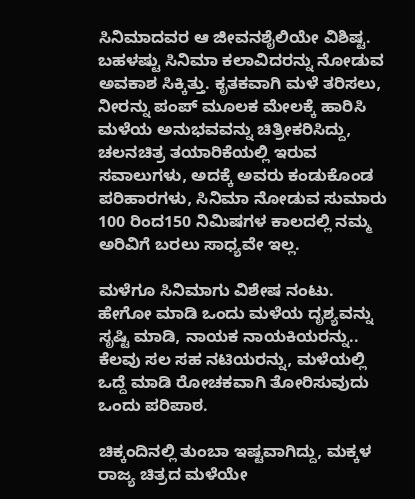ಸಿನಿಮಾದವರ ಆ ಜೀವನಶೈಲಿಯೇ ವಿಶಿಷ್ಟ. ಬಹಳಷ್ಟು ಸಿನಿಮಾ ಕಲಾವಿದರನ್ನು ನೋಡುವ ಅವಕಾಶ ಸಿಕ್ಕಿತ್ತು. ಕೃತಕವಾಗಿ ಮಳೆ ತರಿಸಲು, ನೀರನ್ನು ಪಂಪ್ ಮೂಲಕ ಮೇಲಕ್ಕೆ ಹಾರಿಸಿ ಮಳೆಯ ಅನುಭವವನ್ನು ಚಿತ್ರೀಕರಿಸಿದ್ದು, ಚಲನಚಿತ್ರ ತಯಾರಿಕೆಯಲ್ಲಿ ಇರುವ ಸವಾಲುಗಳು, ಅದಕ್ಕೆ ಅವರು ಕಂಡುಕೊಂಡ  ಪರಿಹಾರಗಳು, ಸಿನಿಮಾ ನೋಡುವ ಸುಮಾರು 100 ರಿಂದ150 ನಿಮಿಷಗಳ ಕಾಲದಲ್ಲಿ ನಮ್ಮ ಅರಿವಿಗೆ ಬರಲು ಸಾಧ್ಯವೇ ಇಲ್ಲ.

ಮಳೆಗೂ ಸಿನಿಮಾಗು ವಿಶೇಷ ನಂಟು. ಹೇಗೋ ಮಾಡಿ ಒಂದು ಮಳೆಯ ದೃಶ್ಯವನ್ನು ಸೃಷ್ಟಿ ಮಾಡಿ, ನಾಯಕ ನಾಯಕಿಯರನ್ನು.. ಕೆಲವು ಸಲ ಸಹ ನಟಿಯರನ್ನು, ಮಳೆಯಲ್ಲಿ ಒದ್ದೆ ಮಾಡಿ ರೋಚಕವಾಗಿ ತೋರಿಸುವುದು ಒಂದು ಪರಿಪಾಠ.

ಚಿಕ್ಕಂದಿನಲ್ಲಿ ತುಂಬಾ ಇಷ್ಟವಾಗಿದ್ದು, ಮಕ್ಕಳ ರಾಜ್ಯ ಚಿತ್ರದ ಮಳೆಯೇ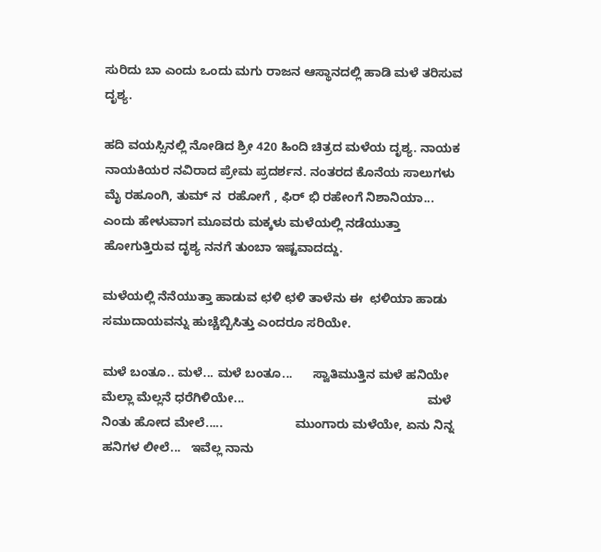ಸುರಿದು ಬಾ ಎಂದು ಒಂದು ಮಗು ರಾಜನ ಆಸ್ಥಾನದಲ್ಲಿ ಹಾಡಿ ಮಳೆ ತರಿಸುವ ದೃಶ್ಯ.

ಹದಿ ವಯಸ್ಸಿನಲ್ಲಿ ನೋಡಿದ ಶ್ರೀ 420 ಹಿಂದಿ ಚಿತ್ರದ ಮಳೆಯ ದೃಶ್ಯ. ನಾಯಕ ನಾಯಕಿಯರ ನವಿರಾದ ಪ್ರೇಮ ಪ್ರದರ್ಶನ. ನಂತರದ ಕೊನೆಯ ಸಾಲುಗಳು ಮೈ ರಹೂಂಗಿ, ತುಮ್ ನ  ರಹೋಗೆ , ಫಿರ್ ಭಿ ರಹೇಂಗೆ ನಿಶಾನಿಯಾ... ಎಂದು ಹೇಳುವಾಗ ಮೂವರು ಮಕ್ಕಳು ಮಳೆಯಲ್ಲಿ ನಡೆಯುತ್ತಾ ಹೋಗುತ್ತಿರುವ ದೃಶ್ಯ ನನಗೆ ತುಂಬಾ ಇಷ್ಟವಾದದ್ದು.

ಮಳೆಯಲ್ಲಿ ನೆನೆಯುತ್ತಾ ಹಾಡುವ ಛಳಿ ಛಳಿ ತಾಳೆನು ಈ  ಛಳಿಯಾ ಹಾಡು ಸಮುದಾಯವನ್ನು ಹುಚ್ಚೆಬ್ಬಿಸಿತ್ತು ಎಂದರೂ ಸರಿಯೇ.

ಮಳೆ ಬಂತೂ.. ಮಳೆ... ಮಳೆ ಬಂತೂ...      ಸ್ವಾತಿಮುತ್ತಿನ ಮಳೆ ಹನಿಯೇ ಮೆಲ್ಲಾ ಮೆಲ್ಲನೆ ಧರೆಗಿಳಿಯೇ...                                                     ಮಳೆ ನಿಂತು ಹೋದ ಮೇಲೆ.....                     ಮುಂಗಾರು ಮಳೆಯೇ, ಏನು ನಿನ್ನ ಹನಿಗಳ ಲೀಲೆ...   ಇವೆಲ್ಲ ನಾನು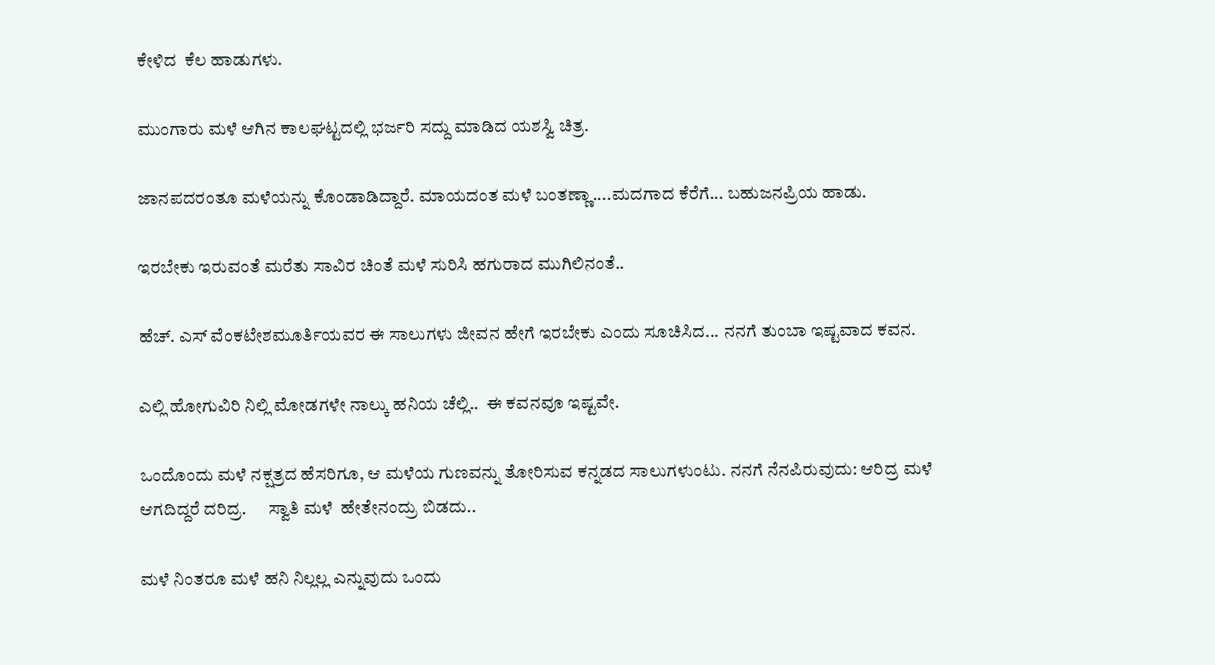ಕೇಳಿದ  ಕೆಲ ಹಾಡುಗಳು.

ಮುಂಗಾರು ಮಳೆ ಆಗಿನ ಕಾಲಘಟ್ಟದಲ್ಲಿ ಭರ್ಜರಿ ಸದ್ದು ಮಾಡಿದ ಯಶಸ್ವಿ ಚಿತ್ರ.

ಜಾನಪದರಂತೂ ಮಳೆಯನ್ನು ಕೊಂಡಾಡಿದ್ದಾರೆ. ಮಾಯದಂತ ಮಳೆ ಬಂತಣ್ಣಾ....ಮದಗಾದ ಕೆರೆಗೆ... ಬಹುಜನಪ್ರಿಯ ಹಾಡು.

ಇರಬೇಕು ಇರುವಂತೆ ಮರೆತು ಸಾವಿರ ಚಿಂತೆ ಮಳೆ ಸುರಿಸಿ ಹಗುರಾದ ಮುಗಿಲಿನಂತೆ..

ಹೆಚ್. ಎಸ್ ವೆಂಕಟೇಶಮೂರ್ತಿಯವರ ಈ ಸಾಲುಗಳು ಜೀವನ ಹೇಗೆ ಇರಬೇಕು ಎಂದು ಸೂಚಿಸಿದ... ನನಗೆ ತುಂಬಾ ಇಷ್ಟವಾದ ಕವನ.

ಎಲ್ಲಿ ಹೋಗುವಿರಿ ನಿಲ್ಲಿ ಮೋಡಗಳೇ ನಾಲ್ಕು ಹನಿಯ ಚೆಲ್ಲಿ..  ಈ ಕವನವೂ ಇಷ್ಟವೇ.

ಒಂದೊಂದು ಮಳೆ ನಕ್ಷತ್ರದ ಹೆಸರಿಗೂ, ಆ ಮಳೆಯ ಗುಣವನ್ನು ತೋರಿಸುವ ಕನ್ನಡದ ಸಾಲುಗಳುಂಟು. ನನಗೆ ನೆನಪಿರುವುದು: ಆರಿದ್ರ ಮಳೆ ಆಗದಿದ್ದರೆ ದರಿದ್ರ.      ಸ್ವಾತಿ ಮಳೆ  ಹೇತೇನಂದ್ರು ಬಿಡದು..

ಮಳೆ ನಿಂತರೂ ಮಳೆ ಹನಿ ನಿಲ್ಲಲ್ಲ ಎನ್ನುವುದು ಒಂದು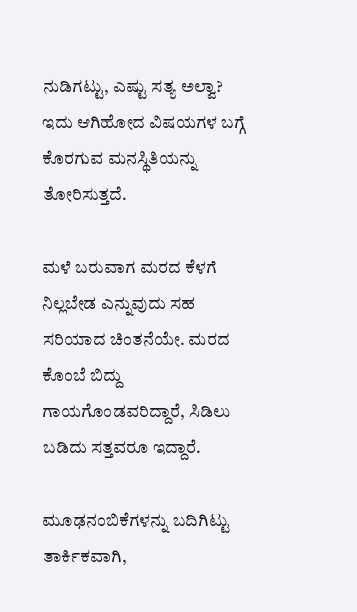ನುಡಿಗಟ್ಟು, ಎಷ್ಟು ಸತ್ಯ ಅಲ್ವಾ? ಇದು ಆಗಿಹೋದ ವಿಷಯಗಳ ಬಗ್ಗೆ ಕೊರಗುವ ಮನಸ್ಥಿತಿಯನ್ನು ತೋರಿಸುತ್ತದೆ.

ಮಳೆ ಬರುವಾಗ ಮರದ ಕೆಳಗೆ ನಿಲ್ಲಬೇಡ ಎನ್ನುವುದು ಸಹ ಸರಿಯಾದ ಚಿಂತನೆಯೇ. ಮರದ ಕೊಂಬೆ ಬಿದ್ದು ಗಾಯಗೊಂಡವರಿದ್ದಾರೆ, ಸಿಡಿಲು ಬಡಿದು ಸತ್ತವರೂ ಇದ್ದಾರೆ.

ಮೂಢನಂಬಿಕೆಗಳನ್ನು ಬದಿಗಿಟ್ಟು ತಾರ್ಕಿಕವಾಗಿ,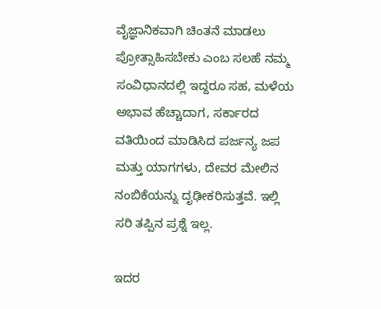ವೈಜ್ಞಾನಿಕವಾಗಿ ಚಿಂತನೆ ಮಾಡಲು ಪ್ರೋತ್ಸಾಹಿಸಬೇಕು ಎಂಬ ಸಲಹೆ ನಮ್ಮ ಸಂವಿಧಾನದಲ್ಲಿ ಇದ್ದರೂ ಸಹ, ಮಳೆಯ ಅಭಾವ ಹೆಚ್ಚಾದಾಗ, ಸರ್ಕಾರದ ವತಿಯಿಂದ ಮಾಡಿಸಿದ ಪರ್ಜನ್ಯ ಜಪ ಮತ್ತು ಯಾಗಗಳು, ದೇವರ ಮೇಲಿನ ನಂಬಿಕೆಯನ್ನು ದೃಢೀಕರಿಸುತ್ತವೆ. ಇಲ್ಲಿ ಸರಿ ತಪ್ಪಿನ ಪ್ರಶ್ನೆ ಇಲ್ಲ.

ಇದರ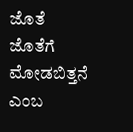ಜೊತೆ ಜೊತೆಗೆ ಮೋಡಬಿತ್ತನೆ ಎಂಬ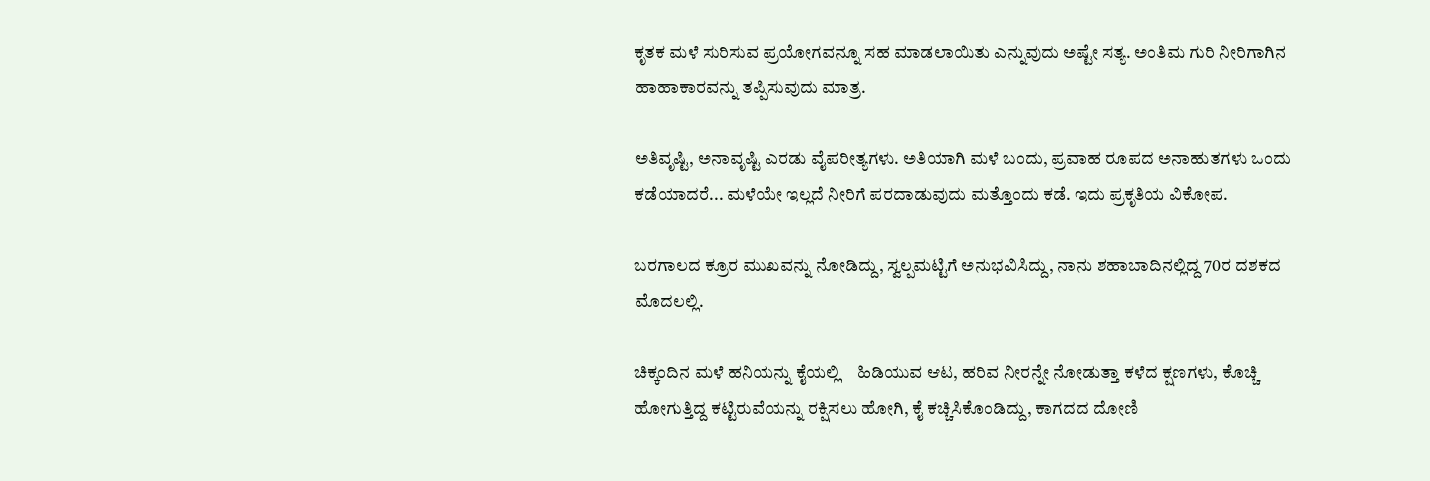ಕೃತಕ ಮಳೆ ಸುರಿಸುವ ಪ್ರಯೋಗವನ್ನೂ ಸಹ ಮಾಡಲಾಯಿತು ಎನ್ನುವುದು ಅಷ್ಟೇ ಸತ್ಯ. ಅಂತಿಮ ಗುರಿ ನೀರಿಗಾಗಿನ ಹಾಹಾಕಾರವನ್ನು ತಪ್ಪಿಸುವುದು ಮಾತ್ರ.

ಅತಿವೃಷ್ಟಿ, ಅನಾವೃಷ್ಟಿ ಎರಡು ವೈಪರೀತ್ಯಗಳು. ಅತಿಯಾಗಿ ಮಳೆ ಬಂದು, ಪ್ರವಾಹ ರೂಪದ ಅನಾಹುತಗಳು ಒಂದು ಕಡೆಯಾದರೆ... ಮಳೆಯೇ ಇಲ್ಲದೆ ನೀರಿಗೆ ಪರದಾಡುವುದು ಮತ್ತೊಂದು ಕಡೆ. ಇದು ಪ್ರಕೃತಿಯ ವಿಕೋಪ.

ಬರಗಾಲದ ಕ್ರೂರ ಮುಖವನ್ನು ನೋಡಿದ್ದು, ಸ್ವಲ್ಪಮಟ್ಟಿಗೆ ಅನುಭವಿಸಿದ್ದು, ನಾನು ಶಹಾಬಾದಿನಲ್ಲಿದ್ದ 70ರ ದಶಕದ ಮೊದಲಲ್ಲಿ.

ಚಿಕ್ಕಂದಿನ ಮಳೆ ಹನಿಯನ್ನು ಕೈಯಲ್ಲಿ    ಹಿಡಿಯುವ ಆಟ, ಹರಿವ ನೀರನ್ನೇ ನೋಡುತ್ತಾ ಕಳೆದ ಕ್ಷಣಗಳು, ಕೊಚ್ಚಿ ಹೋಗುತ್ತಿದ್ದ ಕಟ್ಟಿರುವೆಯನ್ನು ರಕ್ಷಿಸಲು ಹೋಗಿ, ಕೈ ಕಚ್ಚಿಸಿಕೊಂಡಿದ್ದು, ಕಾಗದದ ದೋಣಿ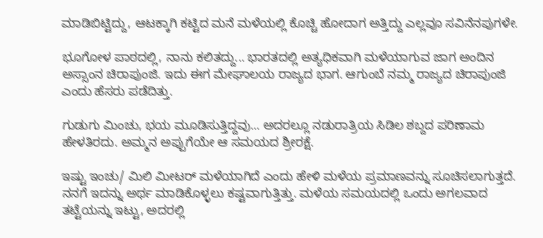ಮಾಡಿಬಿಟ್ಟಿದ್ದು, ಆಟಕ್ಕಾಗಿ ಕಟ್ಟಿದ ಮನೆ ಮಳೆಯಲ್ಲಿ ಕೊಚ್ಚಿ ಹೋದಾಗ ಅತ್ತಿದ್ದು ಎಲ್ಲವೂ ಸವಿನೆನಪುಗಳೇ.

ಭೂಗೋಳ ಪಾಠದಲ್ಲಿ, ನಾನು ಕಲಿತದ್ದು... ಭಾರತದಲ್ಲಿ ಅತ್ಯಧಿಕವಾಗಿ ಮಳೆಯಾಗುವ ಜಾಗ ಅಂದಿನ ಅಸ್ಸಾಂನ ಚಿರಾಪುಂಜಿ. ಇದು ಈಗ ಮೇಘಾಲಯ ರಾಜ್ಯದ ಭಾಗ. ಆಗುಂಬೆ ನಮ್ಮ ರಾಜ್ಯದ ಚಿರಾಪುಂಜಿ ಎಂದು ಹೆಸರು ಪಡೆದಿತ್ತು.

ಗುಡುಗು ಮಿಂಚು, ಭಯ ಮೂಡಿಸುತ್ತಿದ್ದವು... ಅದರಲ್ಲೂ ನಡುರಾತ್ರಿಯ ಸಿಡಿಲ ಶಬ್ದದ ಪರಿಣಾಮ ಹೇಳತಿರದು. ಅಮ್ಮನ ಅಪ್ಪುಗೆಯೇ ಆ ಸಮಯದ ಶ್ರೀರಕ್ಷೆ.

ಇಷ್ಟು ಇಂಚು/ ಮಿಲಿ ಮೀಟರ್ ಮಳೆಯಾಗಿದೆ ಎಂದು ಹೇಳಿ ಮಳೆಯ ಪ್ರಮಾಣವನ್ನು ಸೂಚಿಸಲಾಗುತ್ತದೆ. ನನಗೆ ಇದನ್ನು ಅರ್ಥ ಮಾಡಿಕೊಳ್ಳಲು ಕಷ್ಟವಾಗುತ್ತಿತ್ತು. ಮಳೆಯ ಸಮಯದಲ್ಲಿ ಒಂದು ಅಗಲವಾದ ತಟ್ಟೆಯನ್ನು ಇಟ್ಟು, ಅದರಲ್ಲಿ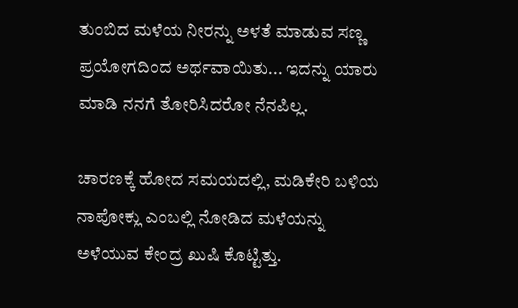ತುಂಬಿದ ಮಳೆಯ ನೀರನ್ನು ಅಳತೆ ಮಾಡುವ ಸಣ್ಣ ಪ್ರಯೋಗದಿಂದ ಅರ್ಥವಾಯಿತು... ಇದನ್ನು ಯಾರು ಮಾಡಿ ನನಗೆ ತೋರಿಸಿದರೋ ನೆನಪಿಲ್ಲ.

ಚಾರಣಕ್ಕೆ ಹೋದ ಸಮಯದಲ್ಲಿ, ಮಡಿಕೇರಿ ಬಳಿಯ ನಾಪೋಕ್ಲು ಎಂಬಲ್ಲಿ ನೋಡಿದ ಮಳೆಯನ್ನು ಅಳೆಯುವ ಕೇಂದ್ರ ಖುಷಿ ಕೊಟ್ಟಿತ್ತು.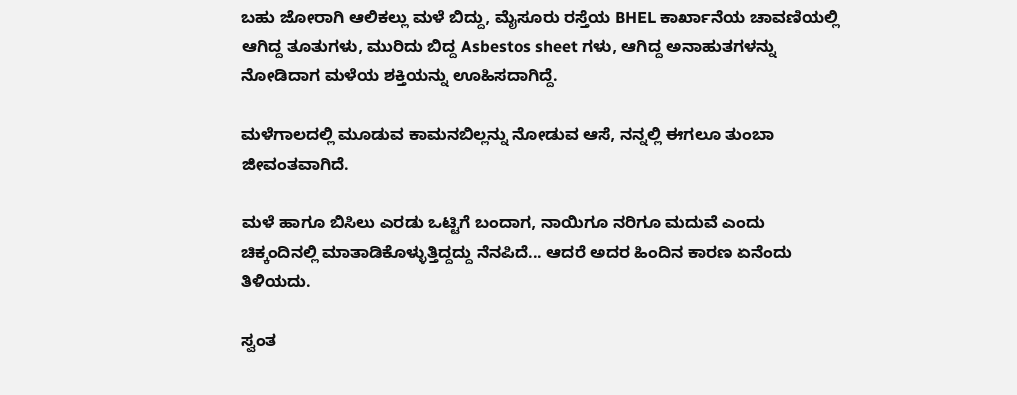ಬಹು ಜೋರಾಗಿ ಆಲಿಕಲ್ಲು ಮಳೆ ಬಿದ್ದು, ಮೈಸೂರು ರಸ್ತೆಯ BHEL ಕಾರ್ಖಾನೆಯ ಚಾವಣಿಯಲ್ಲಿ ಆಗಿದ್ದ ತೂತುಗಳು, ಮುರಿದು ಬಿದ್ದ Asbestos sheet ಗಳು, ಆಗಿದ್ದ ಅನಾಹುತಗಳನ್ನು ನೋಡಿದಾಗ ಮಳೆಯ ಶಕ್ತಿಯನ್ನು ಊಹಿಸದಾಗಿದ್ದೆ.

ಮಳೆಗಾಲದಲ್ಲಿ ಮೂಡುವ ಕಾಮನಬಿಲ್ಲನ್ನು ನೋಡುವ ಆಸೆ, ನನ್ನಲ್ಲಿ ಈಗಲೂ ತುಂಬಾ ಜೀವಂತವಾಗಿದೆ.

ಮಳೆ ಹಾಗೂ ಬಿಸಿಲು ಎರಡು ಒಟ್ಟಿಗೆ ಬಂದಾಗ, ನಾಯಿಗೂ ನರಿಗೂ ಮದುವೆ ಎಂದು ಚಿಕ್ಕಂದಿನಲ್ಲಿ ಮಾತಾಡಿಕೊಳ್ಳುತ್ತಿದ್ದದ್ದು ನೆನಪಿದೆ... ಆದರೆ ಅದರ ಹಿಂದಿನ ಕಾರಣ ಏನೆಂದು ತಿಳಿಯದು.

ಸ್ವಂತ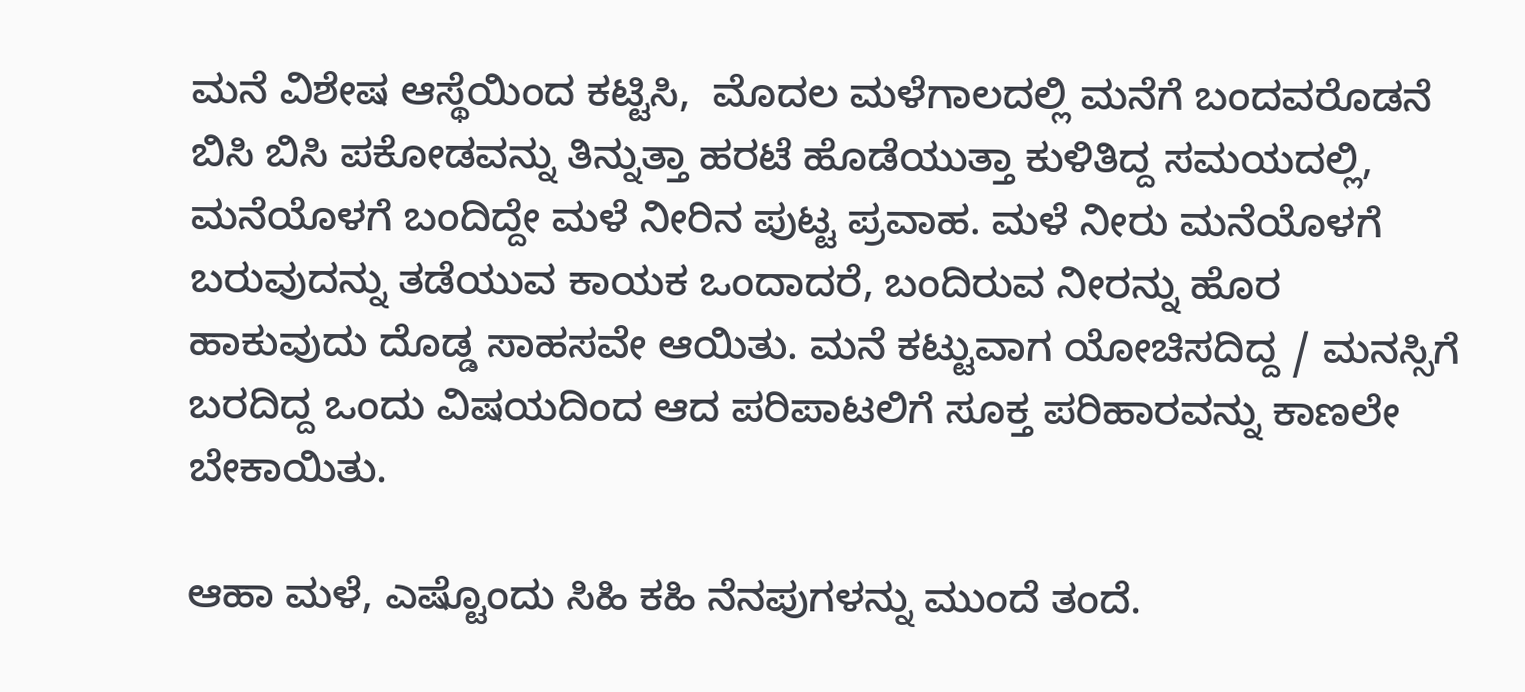ಮನೆ ವಿಶೇಷ ಆಸ್ಥೆಯಿಂದ ಕಟ್ಟಿಸಿ,  ಮೊದಲ ಮಳೆಗಾಲದಲ್ಲಿ ಮನೆಗೆ ಬಂದವರೊಡನೆ ಬಿಸಿ ಬಿಸಿ ಪಕೋಡವನ್ನು ತಿನ್ನುತ್ತಾ ಹರಟೆ ಹೊಡೆಯುತ್ತಾ ಕುಳಿತಿದ್ದ ಸಮಯದಲ್ಲಿ, ಮನೆಯೊಳಗೆ ಬಂದಿದ್ದೇ ಮಳೆ ನೀರಿನ ಪುಟ್ಟ ಪ್ರವಾಹ. ಮಳೆ ನೀರು ಮನೆಯೊಳಗೆ ಬರುವುದನ್ನು ತಡೆಯುವ ಕಾಯಕ ಒಂದಾದರೆ, ಬಂದಿರುವ ನೀರನ್ನು ಹೊರ ಹಾಕುವುದು ದೊಡ್ಡ ಸಾಹಸವೇ ಆಯಿತು. ಮನೆ ಕಟ್ಟುವಾಗ ಯೋಚಿಸದಿದ್ದ / ಮನಸ್ಸಿಗೆ ಬರದಿದ್ದ ಒಂದು ವಿಷಯದಿಂದ ಆದ ಪರಿಪಾಟಲಿಗೆ ಸೂಕ್ತ ಪರಿಹಾರವನ್ನು ಕಾಣಲೇ ಬೇಕಾಯಿತು.

ಆಹಾ ಮಳೆ, ಎಷ್ಟೊಂದು ಸಿಹಿ ಕಹಿ ನೆನಪುಗಳನ್ನು ಮುಂದೆ ತಂದೆ.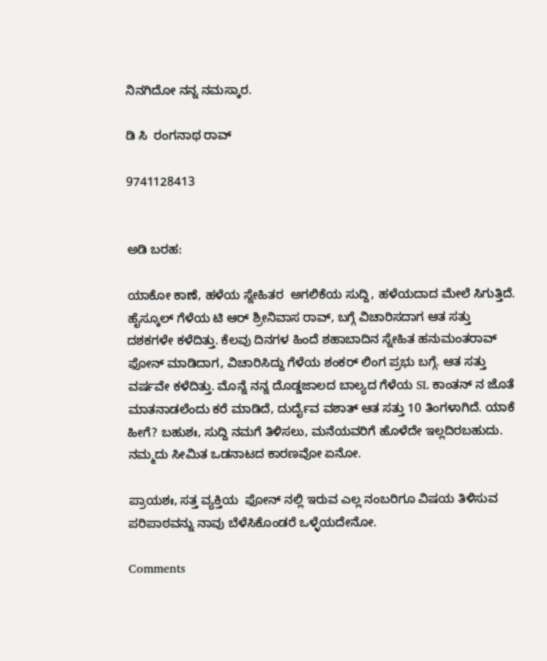ನಿನಗಿದೋ ನನ್ನ ನಮಸ್ಕಾರ.

ಡಿ ಸಿ  ರಂಗನಾಥ ರಾವ್

9741128413


ಅಡಿ ಬರಹ:

ಯಾಕೋ ಕಾಣೆ, ಹಳೆಯ ಸ್ನೇಹಿತರ  ಅಗಲಿಕೆಯ ಸುದ್ದಿ, ಹಳೆಯದಾದ ಮೇಲೆ ಸಿಗುತ್ತಿದೆ. ಹೈಸ್ಕೂಲ್ ಗೆಳೆಯ ಟಿ ಆರ್ ಶ್ರೀನಿವಾಸ ರಾವ್, ಬಗ್ಗೆ ವಿಚಾರಿಸದಾಗ ಆತ ಸತ್ತು ದಶಕಗಳೇ ಕಳೆದಿತ್ತು. ಕೆಲವು ದಿನಗಳ ಹಿಂದೆ ಶಹಾಬಾದಿನ ಸ್ನೇಹಿತ ಹನುಮಂತರಾವ್ ಫೋನ್ ಮಾಡಿದಾಗ, ವಿಚಾರಿಸಿದ್ದು ಗೆಳೆಯ ಶಂಕರ್ ಲಿಂಗ ಪ್ರಭು ಬಗ್ಗೆ. ಆತ ಸತ್ತು ವರ್ಷವೇ ಕಳೆದಿತ್ತು. ಮೊನ್ನೆ ನನ್ನ ದೊಡ್ಡಜಾಲದ ಬಾಲ್ಯದ ಗೆಳೆಯ SL ಕಾಂತನ್ ನ ಜೊತೆ ಮಾತನಾಡಲೆಂದು ಕರೆ ಮಾಡಿದೆ, ದುರ್ದೈವ ವಶಾತ್ ಆತ ಸತ್ತು 10 ತಿಂಗಳಾಗಿದೆ. ಯಾಕೆ ಹೀಗೆ? ಬಹುಶಃ, ಸುದ್ದಿ ನಮಗೆ ತಿಳಿಸಲು, ಮನೆಯವರಿಗೆ ಹೊಳೆದೇ ಇಲ್ಲದಿರಬಹುದು. ನಮ್ಮದು ಸೀಮಿತ ಒಡನಾಟದ ಕಾರಣವೋ ಏನೋ.

ಪ್ರಾಯಶಃ, ಸತ್ತ ವ್ಯಕ್ತಿಯ  ಫೋನ್ ನಲ್ಲಿ ಇರುವ ಎಲ್ಲ ನಂಬರಿಗೂ ವಿಷಯ ತಿಳಿಸುವ ಪರಿಪಾಠವನ್ನು ನಾವು ಬೆಳೆಸಿಕೊಂಡರೆ ಒಳ್ಳೆಯದೇನೋ.

Comments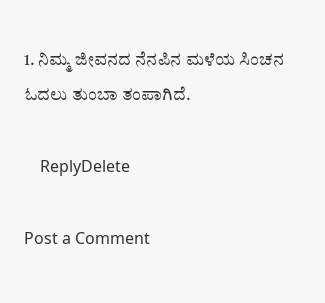1. ನಿಮ್ಮ ಜೀವನದ ನೆನಪಿನ ಮಳೆಯ ಸಿಂಚನ ಓದಲು ತುಂಬಾ ತಂಪಾಗಿದೆ.

    ReplyDelete

Post a Comment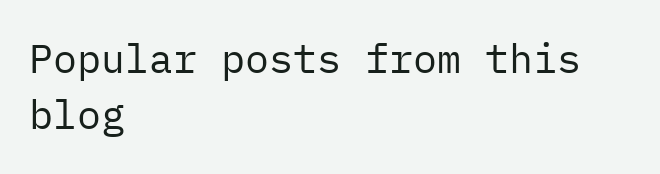Popular posts from this blog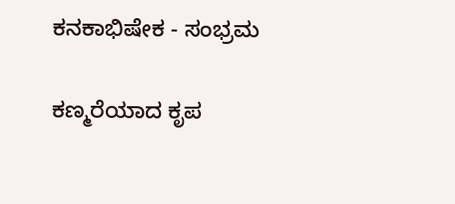ಕನಕಾಭಿಷೇಕ - ಸಂಭ್ರಮ

ಕಣ್ಮರೆಯಾದ ಕೃಪ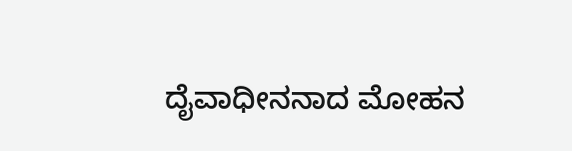ದೈವಾಧೀನನಾದ ಮೋಹನ